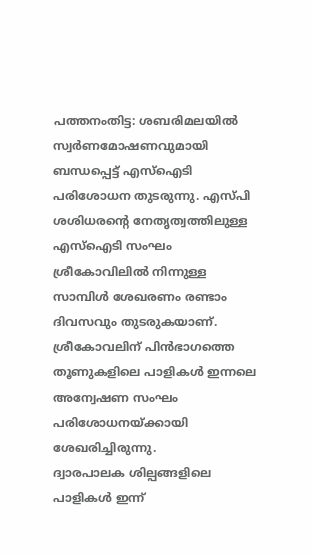പത്തനംതിട്ട: ശബരിമലയിൽ സ്വർണമോഷണവുമായി ബന്ധപ്പെട്ട് എസ്ഐടി പരിശോധന തുടരുന്നു. എസ്പി ശശിധരന്റെ നേതൃത്വത്തിലുള്ള എസ്ഐടി സംഘം ശ്രീകോവിലിൽ നിന്നുള്ള സാമ്പിൾ ശേഖരണം രണ്ടാം ദിവസവും തുടരുകയാണ്. ശ്രീകോവലിന് പിൻഭാഗത്തെ തൂണുകളിലെ പാളികൾ ഇന്നലെ അന്വേഷണ സംഘം പരിശോധനയ്ക്കായി ശേഖരിച്ചിരുന്നു.
ദ്വാരപാലക ശില്പങ്ങളിലെ പാളികൾ ഇന്ന്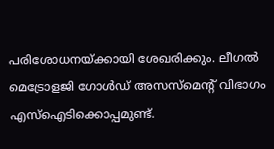പരിശോധനയ്ക്കായി ശേഖരിക്കും. ലീഗൽ മെട്രോളജി ഗോൾഡ് അസസ്മെൻ്റ് വിഭാഗം എസ്ഐടിക്കൊപ്പമുണ്ട്.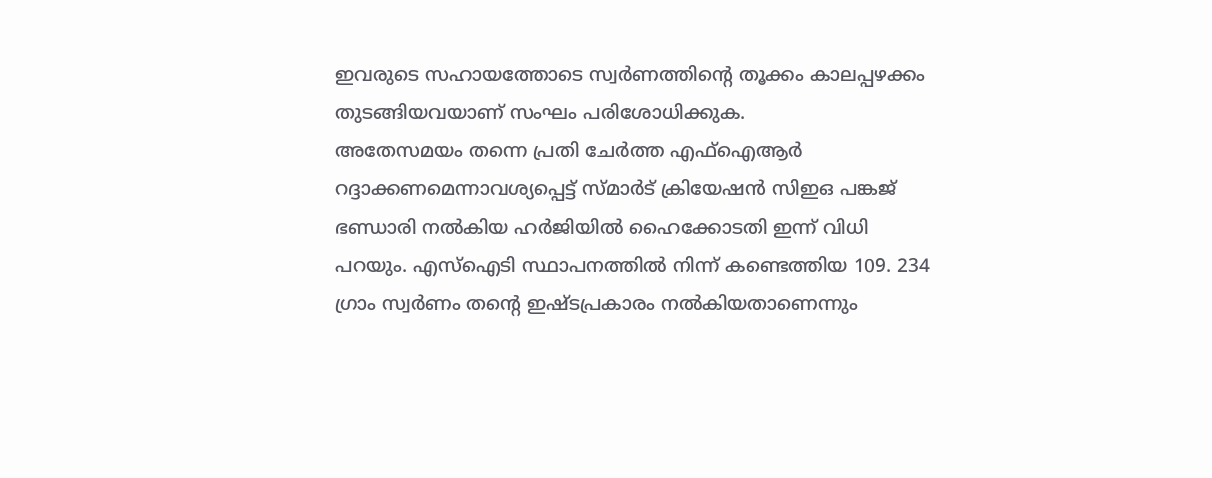ഇവരുടെ സഹായത്തോടെ സ്വർണത്തിന്റെ തൂക്കം കാലപ്പഴക്കം തുടങ്ങിയവയാണ് സംഘം പരിശോധിക്കുക.
അതേസമയം തന്നെ പ്രതി ചേർത്ത എഫ്ഐആർ റദ്ദാക്കണമെന്നാവശ്യപ്പെട്ട് സ്മാർട് ക്രിയേഷൻ സിഇഒ പങ്കജ് ഭണ്ഡാരി നൽകിയ ഹർജിയിൽ ഹൈക്കോടതി ഇന്ന് വിധി പറയും. എസ്ഐടി സ്ഥാപനത്തിൽ നിന്ന് കണ്ടെത്തിയ 109. 234 ഗ്രാം സ്വർണം തന്റെ ഇഷ്ടപ്രകാരം നൽകിയതാണെന്നും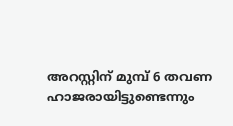അറസ്റ്റിന് മുമ്പ് 6 തവണ ഹാജരായിട്ടുണ്ടെന്നും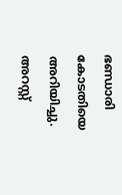ഭണ്ഡാരി കോടതിയെ അറിയിച്ചു. അറസ്റ്റ്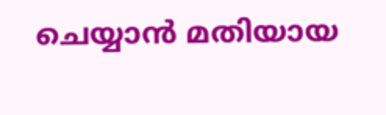ചെയ്യാൻ മതിയായ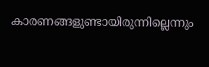കാരണങ്ങളുണ്ടായിരുന്നില്ലെന്നും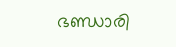ഭണ്ഡാരി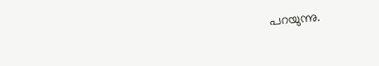പറയുന്നു.